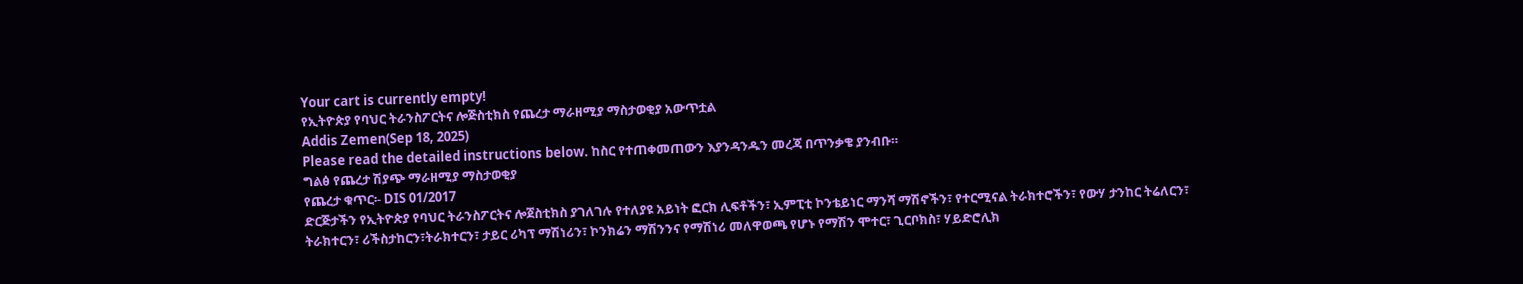Your cart is currently empty!
የኢትዮጵያ የባህር ትራንስፖርትና ሎጅስቲክስ የጨረታ ማራዘሚያ ማስታወቂያ አውጥቷል
Addis Zemen(Sep 18, 2025)
Please read the detailed instructions below. ከስር የተጠቀመጠውን እያንዳንዱን መረጃ በጥንቃቄ ያንብቡ።
ግልፅ የጨረታ ሽያጭ ማራዘሚያ ማስታወቂያ
የጨረታ ቁጥር፡- DIS 01/2017
ድርጅታችን የኢትዮጵያ የባህር ትራንስፖርትና ሎጀስቲክስ ያገለገሉ የተለያዩ አይነት ፎርክ ሊፍቶችን፣ ኢምፒቲ ኮንቴይነር ማንሻ ማሽኖችን፣ የተርሚናል ትራክተሮችን፣ የውሃ ታንከር ትሬለርን፣ ትራክተርን፣ ሪችስታከርን፣ትራክተርን፣ ታይር ሪካፕ ማሽነሪን፣ ኮንክሬን ማሽንንና የማሽነሪ መለዋወጫ የሆኑ የማሽን ሞተር፣ ጊርቦክስ፣ ሃይድሮሊክ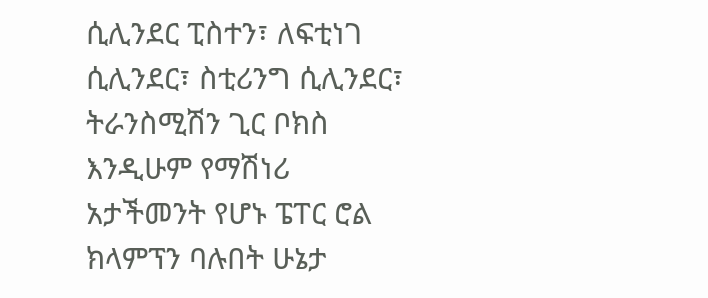ሲሊንደር ፒስተን፣ ለፍቲነገ ሲሊንደር፣ ስቲሪንግ ሲሊንደር፣ ትራንስሚሽን ጊር ቦክስ እንዲሁም የማሽነሪ አታችመንት የሆኑ ፔፐር ሮል ክላምፕን ባሉበት ሁኔታ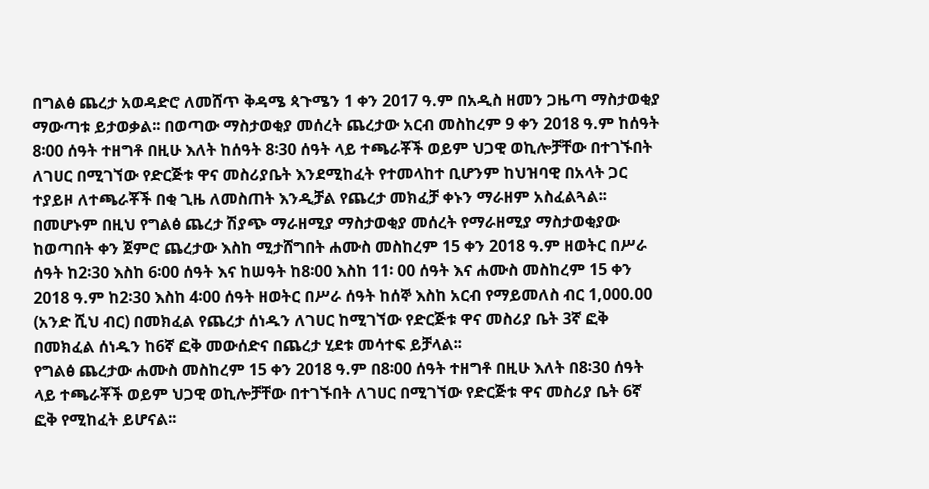በግልፅ ጨረታ አወዳድሮ ለመሸጥ ቅዳሜ ጳጉሜን 1 ቀን 2017 ዓ.ም በአዲስ ዘመን ጋዜጣ ማስታወቂያ ማውጣቱ ይታወቃል፡፡ በወጣው ማስታወቂያ መሰረት ጨረታው አርብ መስከረም 9 ቀን 2018 ዓ.ም ከሰዓት 8፡00 ሰዓት ተዘግቶ በዚሁ እለት ከሰዓት 8፡30 ሰዓት ላይ ተጫራቾች ወይም ህጋዊ ወኪሎቻቸው በተገኙበት ለገሀር በሚገኘው የድርጅቱ ዋና መስሪያቤት እንደሚከፈት የተመላከተ ቢሆንም ከህዝባዊ በአላት ጋር ተያይዞ ለተጫራቾች በቂ ጊዜ ለመስጠት እንዲቻል የጨረታ መክፈቻ ቀኑን ማራዘም አስፈልጓል፡፡
በመሆኑም በዚህ የግልፅ ጨረታ ሽያጭ ማራዘሚያ ማስታወቂያ መሰረት የማራዘሚያ ማስታወቂያው ከወጣበት ቀን ጀምሮ ጨረታው እስከ ሚታሸግበት ሐሙስ መስከረም 15 ቀን 2018 ዓ.ም ዘወትር በሥራ ሰዓት ከ2፡30 እስከ 6፡00 ሰዓት እና ከሠዓት ከ8፡00 እስከ 11፡ 00 ሰዓት እና ሐሙስ መስከረም 15 ቀን 2018 ዓ.ም ከ2፡30 እስከ 4፡00 ሰዓት ዘወትር በሥራ ሰዓት ከሰኞ እስከ አርብ የማይመለስ ብር 1,000.00 (አንድ ሺህ ብር) በመክፈል የጨረታ ሰነዱን ለገሀር ከሚገኘው የድርጅቱ ዋና መስሪያ ቤት 3ኛ ፎቅ በመክፈል ሰነዱን ከ6ኛ ፎቅ መውሰድና በጨረታ ሂደቱ መሳተፍ ይቻላል፡፡
የግልፅ ጨረታው ሐሙስ መስከረም 15 ቀን 2018 ዓ.ም በ8፡00 ሰዓት ተዘግቶ በዚሁ እለት በ8፡30 ሰዓት ላይ ተጫራቾች ወይም ህጋዊ ወኪሎቻቸው በተገኙበት ለገሀር በሚገኘው የድርጅቱ ዋና መስሪያ ቤት 6ኛ ፎቅ የሚከፈት ይሆናል፡፡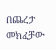በጨረታ መክፈቻው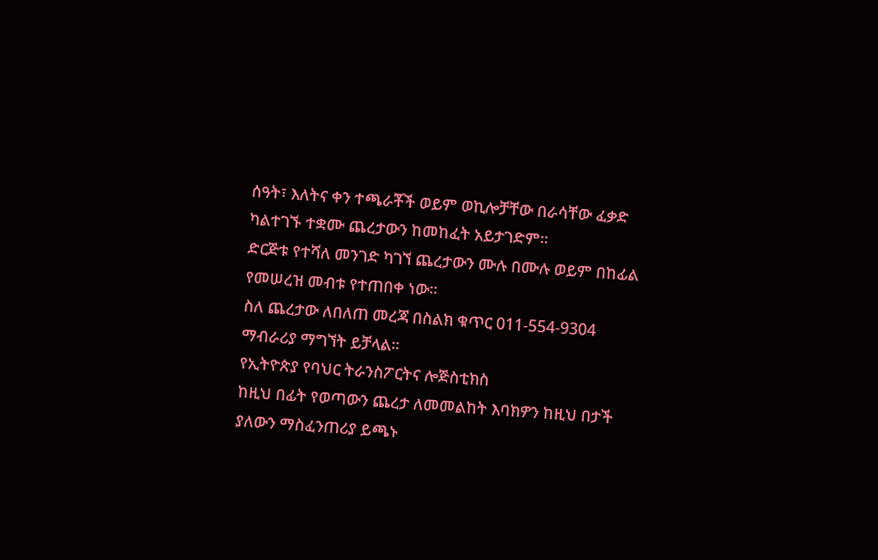ሰዓት፣ እለትና ቀን ተጫራቾች ወይም ወኪሎቻቸው በራሳቸው ፈቃድ ካልተገኙ ተቋሙ ጨረታውን ከመከፈት አይታገድም፡፡
ድርጅቱ የተሻለ መንገድ ካገኘ ጨረታውን ሙሉ በሙሉ ወይም በከፊል የመሠረዝ መብቱ የተጠበቀ ነው።
ስለ ጨረታው ለበለጠ መረጃ በስልክ ቁጥር 011-554-9304 ማብራሪያ ማግኘት ይቻላል።
የኢትዮጵያ የባህር ትራንስፖርትና ሎጅስቲክስ
ከዚህ በፊት የወጣውን ጨረታ ለመመልከት እባክዎን ከዚህ በታች ያለውን ማስፈንጠሪያ ይጫኑ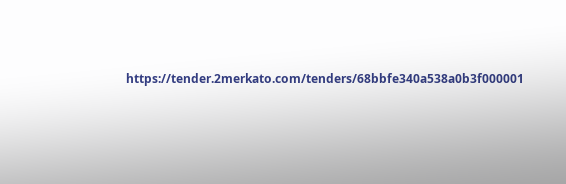https://tender.2merkato.com/tenders/68bbfe340a538a0b3f000001